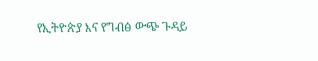የኢትዮጵያ እና የግብፅ ውጭ ጉዳይ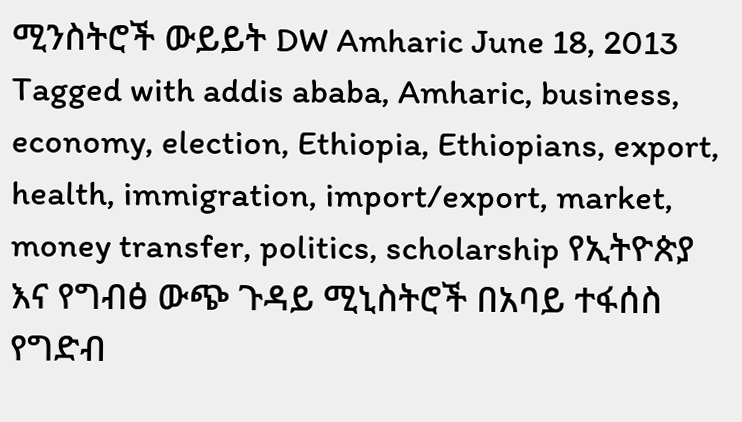ሚንስትሮች ውይይት DW Amharic June 18, 2013 Tagged with addis ababa, Amharic, business, economy, election, Ethiopia, Ethiopians, export, health, immigration, import/export, market, money transfer, politics, scholarship የኢትዮጵያ እና የግብፅ ውጭ ጉዳይ ሚኒስትሮች በአባይ ተፋሰስ የግድብ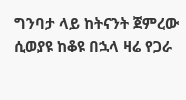ግንባታ ላይ ከትናንት ጀምረው ሲወያዩ ከቆዩ በኋላ ዛሬ የጋራ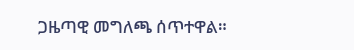ጋዜጣዊ መግለጫ ሰጥተዋል።